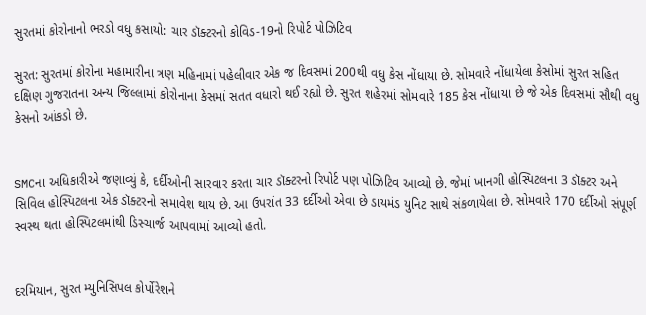સુરતમાં કોરોનાનો ભરડો વધુ કસાયો: ચાર ડૉક્ટરનો કોવિડ-19નો રિપોર્ટ પોઝિટિવ

સુરત: સુરતમાં કોરોના મહામારીના ત્રણ મહિનામાં પહેલીવાર એક જ દિવસમાં 200થી વધુ કેસ નોંધાયા છે. સોમવારે નોંધાયેલા કેસોમાં સુરત સહિત દક્ષિણ ગુજરાતના અન્ય જિલ્લામાં કોરોનાના કેસમાં સતત વધારો થઈ રહ્યો છે. સુરત શહેરમાં સોમવારે 185 કેસ નોંધાયા છે જે એક દિવસમાં સૌથી વધુ કેસનો આંકડો છે.


SMCના અધિકારીએ જણાવ્યું કે, દર્દીઓની સારવાર કરતા ચાર ડૉક્ટરનો રિપોર્ટ પણ પોઝિટિવ આવ્યો છે. જેમાં ખાનગી હોસ્પિટલના 3 ડૉક્ટર અને સિવિલ હોસ્પિટલના એક ડૉક્ટરનો સમાવેશ થાય છે. આ ઉપરાંત 33 દર્દીઓ એવા છે ડાયમંડ યુનિટ સાથે સંકળાયેલા છે. સોમવારે 170 દર્દીઓ સંપૂર્ણ સ્વસ્થ થતા હોસ્પિટલમાંથી ડિસ્ચાર્જ આપવામાં આવ્યો હતો.


દરમિયાન, સુરત મ્યુનિસિપલ કોર્પોરેશને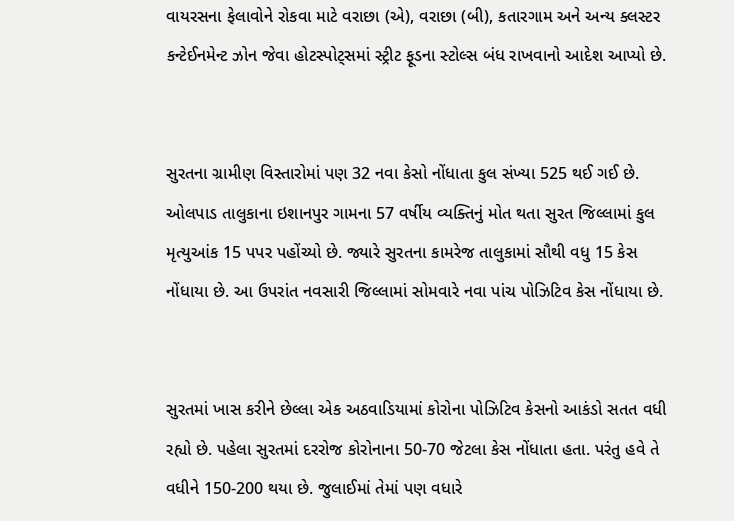વાયરસના ફેલાવોને રોકવા માટે વરાછા (એ), વરાછા (બી), કતારગામ અને અન્ય ક્લસ્ટર કન્ટેઈનમેન્ટ ઝોન જેવા હોટસ્પોટ્સમાં સ્ટ્રીટ ફૂડના સ્ટોલ્સ બંધ રાખવાનો આદેશ આપ્યો છે.


સુરતના ગ્રામીણ વિસ્તારોમાં પણ 32 નવા કેસો નોંધાતા કુલ સંખ્યા 525 થઈ ગઈ છે. ઓલપાડ તાલુકાના ઇશાનપુર ગામના 57 વર્ષીય વ્યક્તિનું મોત થતા સુરત જિલ્લામાં કુલ મૃત્યુઆંક 15 પપર પહોંચ્યો છે. જ્યારે સુરતના કામરેજ તાલુકામાં સૌથી વધુ 15 કેસ નોંધાયા છે. આ ઉપરાંત નવસારી જિલ્લામાં સોમવારે નવા પાંચ પોઝિટિવ કેસ નોંધાયા છે.


સુરતમાં ખાસ કરીને છેલ્લા એક અઠવાડિયામાં કોરોના પોઝિટિવ કેસનો આકંડો સતત વધી રહ્યો છે. પહેલા સુરતમાં દરરોજ કોરોનાના 50-70 જેટલા કેસ નોંધાતા હતા. પરંતુ હવે તે વધીને 150-200 થયા છે. જુલાઈમાં તેમાં પણ વધારે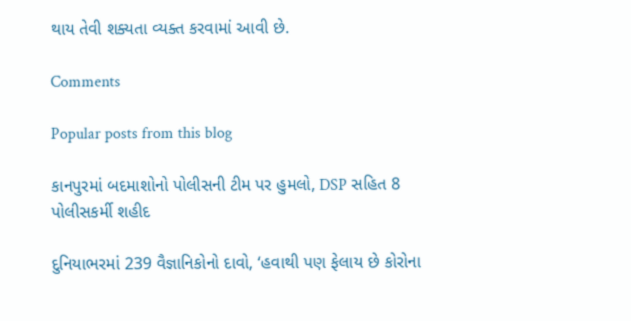થાય તેવી શક્યતા વ્યક્ત કરવામાં આવી છે.

Comments

Popular posts from this blog

કાનપુરમાં બદમાશોનો પોલીસની ટીમ પર હુમલો, DSP સહિત 8 પોલીસકર્મી શહીદ

દુનિયાભરમાં 239 વૈજ્ઞાનિકોનો દાવો, ‘હવાથી પણ ફેલાય છે કોરોના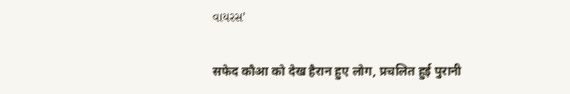વાયરસ’

सफेद कौआ को देख हैरान हुए लोग, प्रचलित हुई पुरानी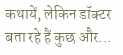कथायें, लेकिन डॉक्टर बता रहे हैं कुछ और...